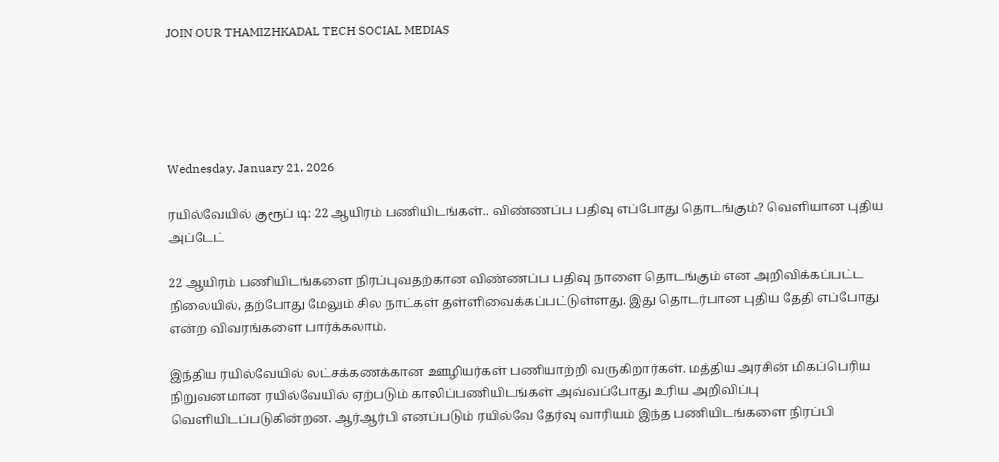JOIN OUR THAMIZHKADAL TECH SOCIAL MEDIAS





Wednesday, January 21, 2026

ரயில்வேயில் குரூப் டி: 22 ஆயிரம் பணியிடங்கள்.. விண்ணப்ப பதிவு எப்போது தொடங்கும்? வெளியான புதிய அப்டேட்

22 ஆயிரம் பணியிடங்களை நிரப்புவதற்கான விண்ணப்ப பதிவு நாளை தொடங்கும் என அறிவிக்கப்பட்ட நிலையில், தற்போது மேலும் சில நாட்கள் தள்ளிவைக்கப்பட்டுள்ளது. இது தொடர்பான புதிய தேதி எப்போது என்ற விவரங்களை பார்க்கலாம்.

இந்திய ரயில்வேயில் லட்சக்கணக்கான ஊழியர்கள் பணியாற்றி வருகிறார்கள். மத்திய அரசின் மிகப்பெரிய நிறுவனமான ரயில்வேயில் ஏற்படும் காலிப்பணியிடங்கள் அவ்வப்போது உரிய அறிவிப்பு வெளியிடப்படுகின்றன. ஆர்ஆர்பி எனப்படும் ரயில்வே தேர்வு வாரியம் இந்த பணியிடங்களை நிரப்பி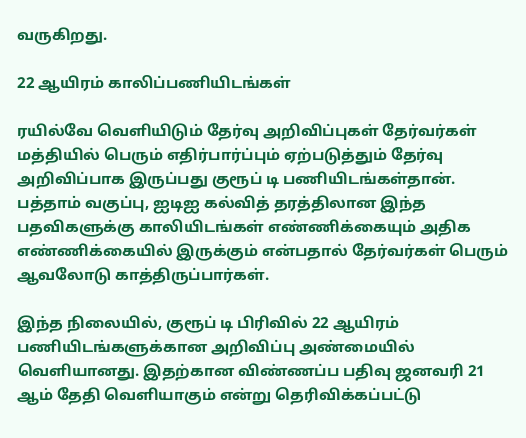வருகிறது.

22 ஆயிரம் காலிப்பணியிடங்கள்

ரயில்வே வெளியிடும் தேர்வு அறிவிப்புகள் தேர்வர்கள் மத்தியில் பெரும் எதிர்பார்ப்பும் ஏற்படுத்தும் தேர்வு அறிவிப்பாக இருப்பது குரூப் டி பணியிடங்கள்தான். பத்தாம் வகுப்பு, ஐடிஐ கல்வித் தரத்திலான இந்த பதவிகளுக்கு காலியிடங்கள் எண்ணிக்கையும் அதிக எண்ணிக்கையில் இருக்கும் என்பதால் தேர்வர்கள் பெரும் ஆவலோடு காத்திருப்பார்கள்.

இந்த நிலையில், குரூப் டி பிரிவில் 22 ஆயிரம் பணியிடங்களுக்கான அறிவிப்பு அண்மையில் வெளியானது. இதற்கான விண்ணப்ப பதிவு ஜனவரி 21 ஆம் தேதி வெளியாகும் என்று தெரிவிக்கப்பட்டு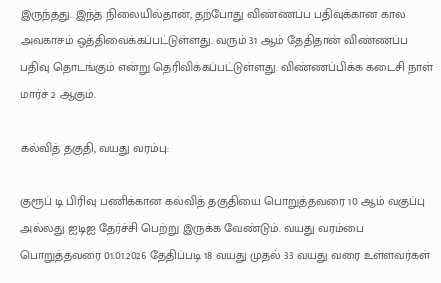இருந்தது. இந்த நிலையில்தான், தற்போது விண்ணப்ப பதிவுக்கான கால அவகாசம் ஒத்திவைக்கப்பட்டுள்ளது. வரும் 31 ஆம் தேதிதான் விண்ணப்ப பதிவு தொடங்கும் என்று தெரிவிக்கப்பட்டுள்ளது. விண்ணப்பிக்க கடைசி நாள் மார்ச் 2 ஆகும்.

கல்வித் தகுதி, வயது வரம்பு:

குரூப் டி பிரிவு பணிக்கான கல்வித் தகுதியை பொறுத்தவரை 10 ஆம் வகுப்பு அல்லது ஐடிஐ தேர்ச்சி பெற்று இருக்க வேண்டும். வயது வரம்பை பொறுத்தவரை 01.01.2026 தேதிப்படி 18 வயது முதல் 33 வயது வரை உள்ளவர்கள்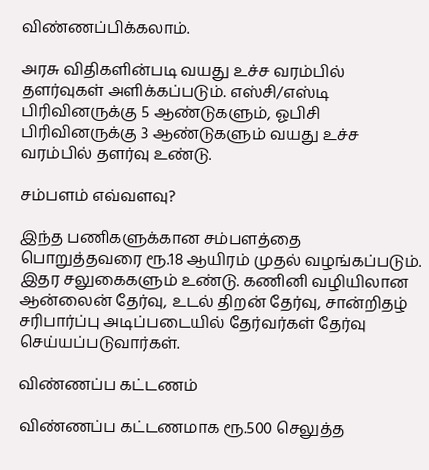விண்ணப்பிக்கலாம்.

அரசு விதிகளின்படி வயது உச்ச வரம்பில் தளர்வுகள் அளிக்கப்படும். எஸ்சி/எஸ்டி பிரிவினருக்கு 5 ஆண்டுகளும், ஓபிசி பிரிவினருக்கு 3 ஆண்டுகளும் வயது உச்ச வரம்பில் தளர்வு உண்டு.

சம்பளம் எவ்வளவு?

இந்த பணிகளுக்கான சம்பளத்தை பொறுத்தவரை ரூ.18 ஆயிரம் முதல் வழங்கப்படும். இதர சலுகைகளும் உண்டு. கணினி வழியிலான ஆன்லைன் தேர்வு, உடல் திறன் தேர்வு, சான்றிதழ் சரிபார்ப்பு அடிப்படையில் தேர்வர்கள் தேர்வு செய்யப்படுவார்கள்.

விண்ணப்ப கட்டணம்

விண்ணப்ப கட்டணமாக ரூ.500 செலுத்த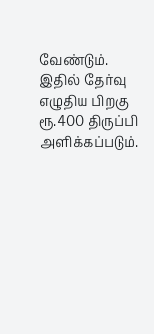வேண்டும். இதில் தேர்வு எழுதிய பிறகு ரூ.400 திருப்பி அளிக்கப்படும்.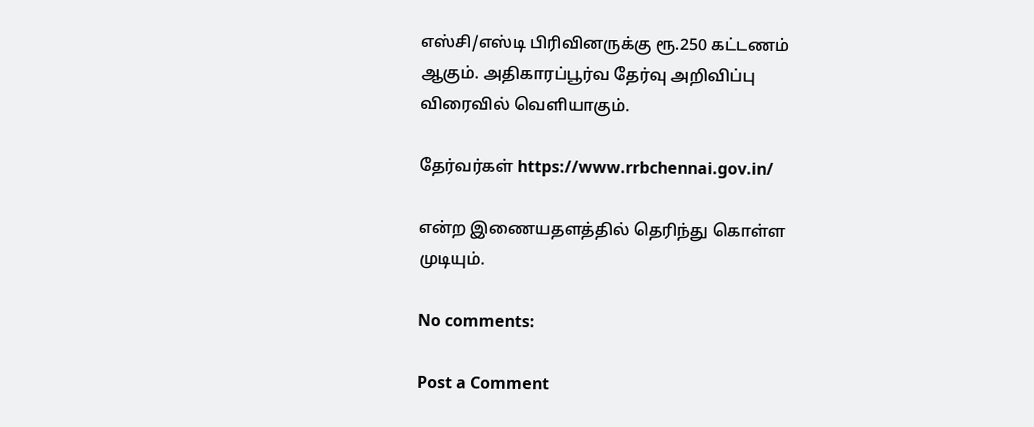எஸ்சி/எஸ்டி பிரிவினருக்கு ரூ.250 கட்டணம் ஆகும். அதிகாரப்பூர்வ தேர்வு அறிவிப்பு விரைவில் வெளியாகும்.

தேர்வர்கள் https://www.rrbchennai.gov.in/

என்ற இணையதளத்தில் தெரிந்து கொள்ள முடியும்.

No comments:

Post a Comment